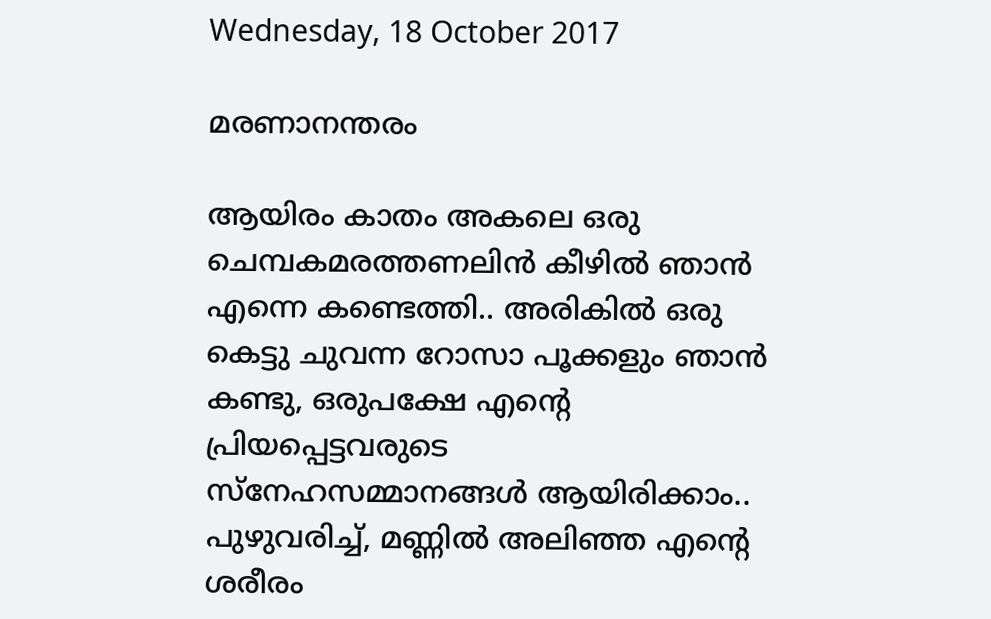Wednesday, 18 October 2017

മരണാനന്തരം

ആയിരം കാതം അകലെ ഒരു ചെമ്പകമരത്തണലിൻ കീഴിൽ ഞാൻ എന്നെ കണ്ടെത്തി.. അരികിൽ ഒരു കെട്ടു ചുവന്ന റോസാ പൂക്കളും ഞാൻ കണ്ടു, ഒരുപക്ഷേ എന്റെ പ്രിയപ്പെട്ടവരുടെ സ്നേഹസമ്മാനങ്ങൾ ആയിരിക്കാം.. പുഴുവരിച്ച്, മണ്ണിൽ അലിഞ്ഞ എന്റെ ശരീരം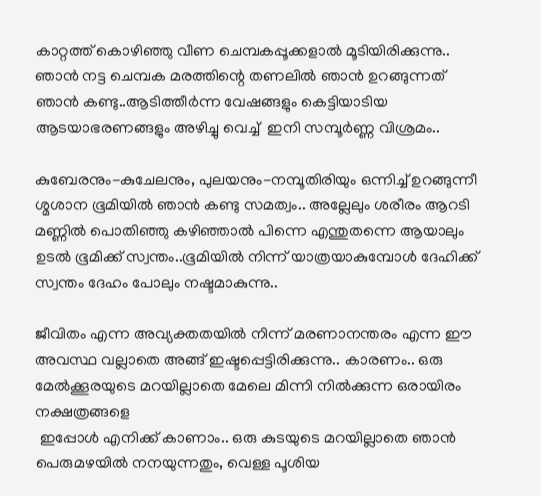കാറ്റത്ത് കൊഴിഞ്ഞു വീണ ചെമ്പകപ്പൂക്കളാൽ മൂടിയിരിക്കുന്നു.. ഞാൻ നട്ട ചെമ്പക മരത്തിന്റെ തണലിൽ ഞാൻ ഉറങ്ങുന്നത് ഞാൻ കണ്ടു..ആടിത്തീർന്ന വേഷങ്ങളും കെട്ടിയാടിയ ആടയാഭരണങ്ങളും അഴിച്ചു വെച്ച്  ഇനി സമ്പൂർണ്ണ വിശ്രമം..

കുബേരനും-കുചേലനും, പുലയനും-നമ്പൂതിരിയും ഒന്നിച്ച് ഉറങ്ങുന്നീ ശ്മശാന ഭൂമിയിൽ ഞാൻ കണ്ടു സമത്വം.. അല്ലേലും ശരീരം ആറടി മണ്ണിൽ പൊതിഞ്ഞു കഴിഞ്ഞാൽ പിന്നെ എന്തുതന്നെ ആയാലും ഉടൽ ഭൂമിക്ക് സ്വന്തം..ഭൂമിയിൽ നിന്ന് യാത്രയാകുമ്പോൾ ദേഹിക്ക് സ്വന്തം ദേഹം പോലും നഷ്ടമാകുന്നു..

ജീവിതം എന്ന അവ്യക്തതയിൽ നിന്ന് മരണാനന്തരം എന്ന ഈ അവസ്ഥ വല്ലാതെ അങ്ങ് ഇഷ്ടപ്പെട്ടിരിക്കുന്നു.. കാരണം.. ഒരു മേൽക്കൂരയുടെ മറയില്ലാതെ മേലെ മിന്നി നിൽക്കുന്ന ഒരായിരം നക്ഷത്രങ്ങളെ
 ഇപ്പോൾ എനിക്ക് കാണാം.. ഒരു കുടയുടെ മറയില്ലാതെ ഞാൻ പെരുമഴയിൽ നനയുന്നതും, വെള്ള പൂശിയ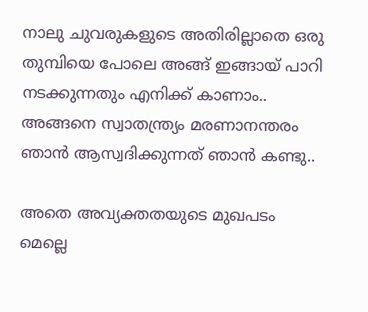നാലു ചുവരുകളുടെ അതിരില്ലാതെ ഒരു തുമ്പിയെ പോലെ അങ്ങ് ഇങ്ങായ് പാറി നടക്കുന്നതും എനിക്ക് കാണാം.. അങ്ങനെ സ്വാതന്ത്ര്യം മരണാനന്തരം ഞാൻ ആസ്വദിക്കുന്നത് ഞാൻ കണ്ടു..

അതെ അവ്യക്തതയുടെ മുഖപടം മെല്ലെ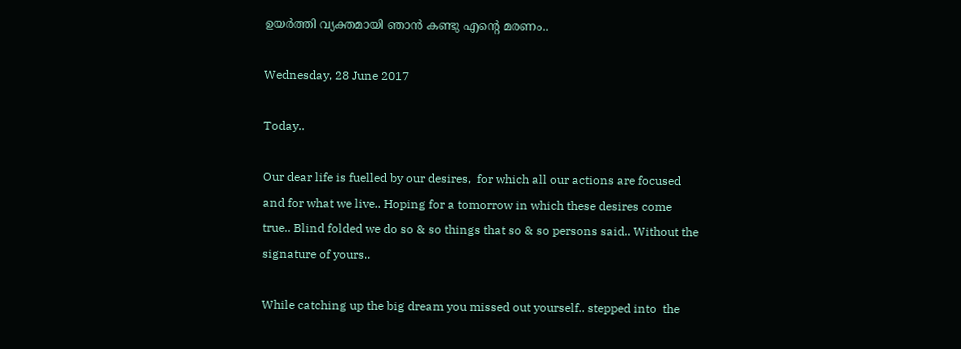ഉയർത്തി വ്യക്തമായി ഞാൻ കണ്ടു എന്റെ മരണം..

Wednesday, 28 June 2017

Today..

Our dear life is fuelled by our desires,  for which all our actions are focused and for what we live.. Hoping for a tomorrow in which these desires come true.. Blind folded we do so & so things that so & so persons said.. Without the signature of yours..

While catching up the big dream you missed out yourself.. stepped into  the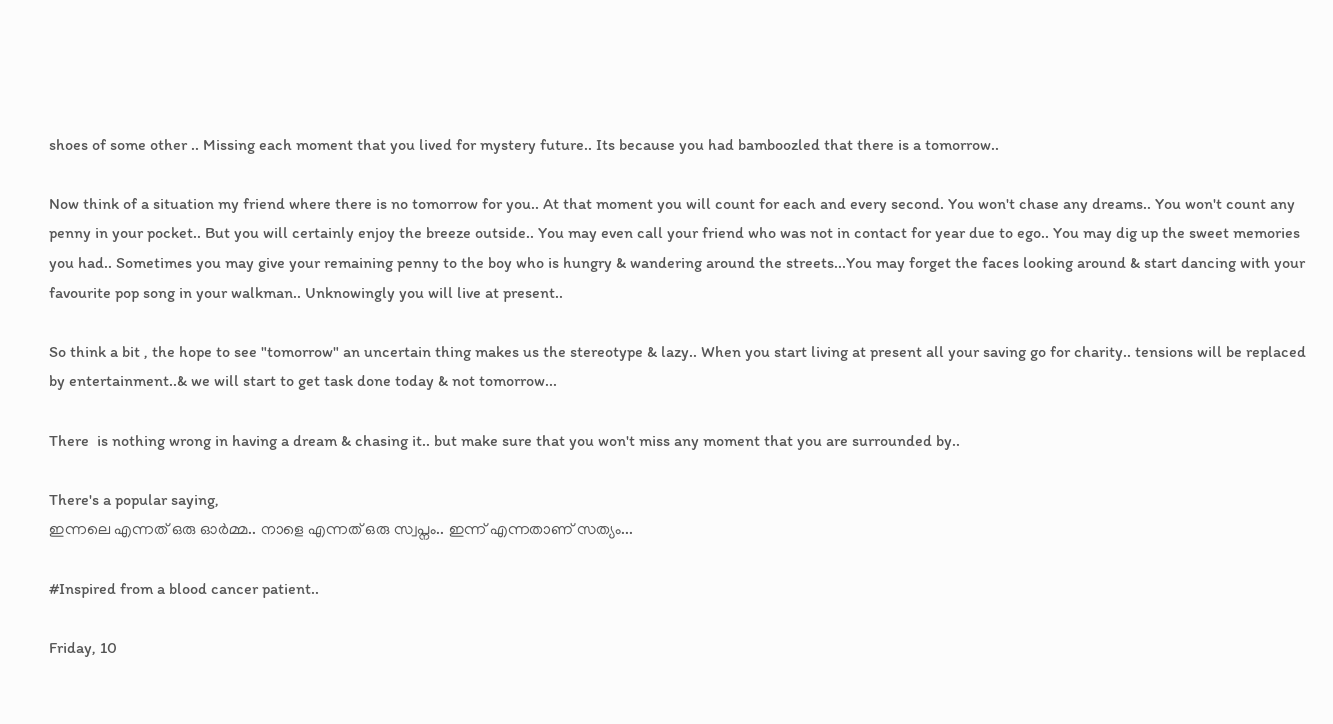shoes of some other .. Missing each moment that you lived for mystery future.. Its because you had bamboozled that there is a tomorrow..

Now think of a situation my friend where there is no tomorrow for you.. At that moment you will count for each and every second. You won't chase any dreams.. You won't count any penny in your pocket.. But you will certainly enjoy the breeze outside.. You may even call your friend who was not in contact for year due to ego.. You may dig up the sweet memories you had.. Sometimes you may give your remaining penny to the boy who is hungry & wandering around the streets...You may forget the faces looking around & start dancing with your favourite pop song in your walkman.. Unknowingly you will live at present..

So think a bit , the hope to see "tomorrow" an uncertain thing makes us the stereotype & lazy.. When you start living at present all your saving go for charity.. tensions will be replaced by entertainment..& we will start to get task done today & not tomorrow...

There  is nothing wrong in having a dream & chasing it.. but make sure that you won't miss any moment that you are surrounded by..

There's a popular saying,
ഇന്നലെ എന്നത് ഒരു ഓർമ്മ.. നാളെ എന്നത് ഒരു സ്വപ്നം.. ഇന്ന് എന്നതാണ് സത്യം...

#Inspired from a blood cancer patient..

Friday, 10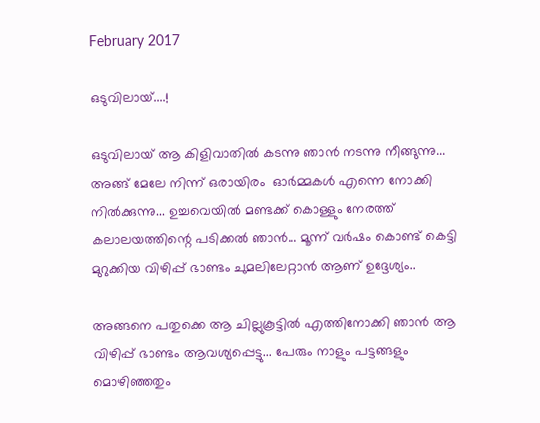February 2017

ഒടുവിലായ്....!

ഒടുവിലായ് ആ കിളിവാതിൽ കടന്നു ഞാൻ നടന്നു നീങ്ങുന്നു... അങ്ങ് മേലേ നിന്ന് ഒരായിരം  ഓർമ്മകൾ എന്നെ നോക്കി നിൽക്കുന്നു... ഉച്ചവെയിൽ മണ്ടക്ക് കൊള്ളും നേരത്ത് കലാലയത്തിന്റെ പടിക്കൽ ഞാൻ... മൂന്ന് വർഷം കൊണ്ട് കെട്ടി മുറുക്കിയ വിഴിപ്പ് ഭാണ്ടം ചുമലിലേറ്റാൻ ആണ് ഉദ്ദേശ്യം..

അങ്ങനെ പതുക്കെ ആ ചില്ലുകൂട്ടിൽ എത്തിനോക്കി ഞാൻ ആ വിഴിപ്പ് ഭാണ്ടം ആവശ്യപ്പെട്ടു... പേരും നാളും പട്ടങ്ങളും മൊഴിഞ്ഞതും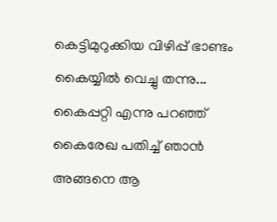കെട്ടിമുറുക്കിയ വിഴിപ്പ് ഭാണ്ടം കൈയ്യിൽ വെച്ചു തന്നു... കൈപ്പറ്റി എന്നു പറഞ്ഞ് കൈരേഖ പതിച്ച് ഞാൻ അങ്ങനെ ആ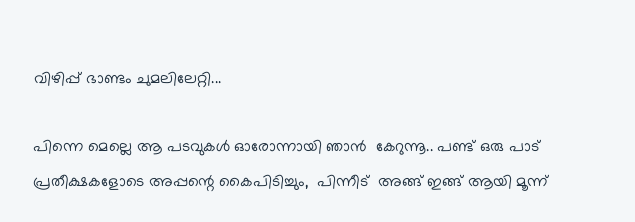വിഴിപ്പ് ഭാണ്ടം ചുമലിലേറ്റി...

പിന്നെ മെല്ലെ ആ പടവുകൾ ഓരോന്നായി ഞാൻ  കേറുന്നൂ.. പണ്ട് ഒരു പാട് പ്രതീക്ഷകളോടെ അപ്പന്റെ കൈപിടിച്ചും,  പിന്നീട്  അങ്ങ് ഇങ്ങ് ആയി മൂന്ന്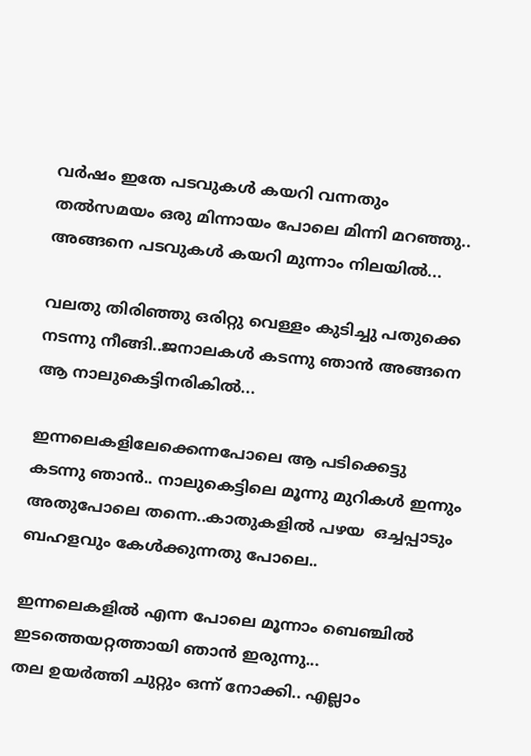വർഷം ഇതേ പടവുകൾ കയറി വന്നതും തൽസമയം ഒരു മിന്നായം പോലെ മിന്നി മറഞ്ഞു.. അങ്ങനെ പടവുകൾ കയറി മുന്നാം നിലയിൽ...

വലതു തിരിഞ്ഞു ഒരിറ്റു വെള്ളം കുടിച്ചു പതുക്കെ  നടന്നു നീങ്ങി..ജനാലകൾ കടന്നു ഞാൻ അങ്ങനെ ആ നാലുകെട്ടിനരികിൽ...

ഇന്നലെകളിലേക്കെന്നപോലെ ആ പടിക്കെട്ടു കടന്നു ഞാൻ.. നാലുകെട്ടിലെ മൂന്നു മുറികൾ ഇന്നും അതുപോലെ തന്നെ..കാതുകളിൽ പഴയ  ഒച്ചപ്പാടും  ബഹളവും കേൾക്കുന്നതു പോലെ..

ഇന്നലെകളിൽ എന്ന പോലെ മൂന്നാം ബെഞ്ചില്‍  ഇടത്തെയറ്റത്തായി ഞാൻ ഇരുന്നു...
തല ഉയർത്തി ചുറ്റും ഒന്ന് നോക്കി.. എല്ലാം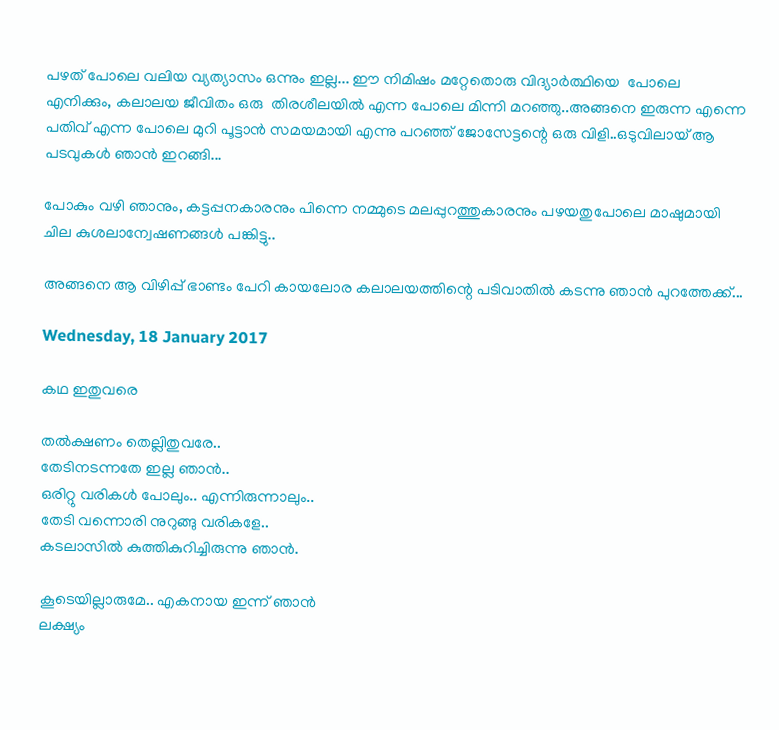പഴത് പോലെ വലിയ വ്യത്യാസം ഒന്നും ഇല്ല... ഈ നിമിഷം മറ്റേതൊരു വിദ്യാർത്ഥിയെ  പോലെ എനിക്കും, കലാലയ ജീവിതം ഒരു  തിരശീലയിൽ എന്ന പോലെ മിന്നി മറഞ്ഞു..അങ്ങനെ ഇരുന്ന എന്നെ പതിവ് എന്ന പോലെ മുറി പൂട്ടാൻ സമയമായി എന്നു പറഞ്ഞ് ജോസേട്ടന്റെ ഒരു വിളി..ഒടുവിലായ് ആ പടവുകൾ ഞാൻ ഇറങ്ങി...

പോകും വഴി ഞാനും, കട്ടപ്പനകാരനും പിന്നെ നമ്മുടെ മലപ്പുറത്തുകാരനും പഴയതുപോലെ മാഷുമായി ചില കുശലാന്വേഷണങ്ങൾ പങ്കിട്ടു..

അങ്ങനെ ആ വിഴിപ്പ് ഭാണ്ടം പേറി കായലോര കലാലയത്തിന്റെ പടിവാതിൽ കടന്നു ഞാൻ പുറത്തേക്ക്...

Wednesday, 18 January 2017

കഥ ഇതുവരെ

തൽക്ഷണം തെല്ലിതുവരേ..
തേടിനടന്നതേ ഇല്ല ഞാൻ..
ഒരിറ്റു വരികൾ പോലും.. എന്നിരുന്നാലും..
തേടി വന്നൊരി നുറുങ്ങു വരികളേ..
കടലാസിൽ കുത്തികുറിച്ചിരുന്നു ഞാൻ.

കൂടെയില്ലാരുമേ.. എകനായ ഇന്ന് ഞാൻ
ലക്ഷ്യം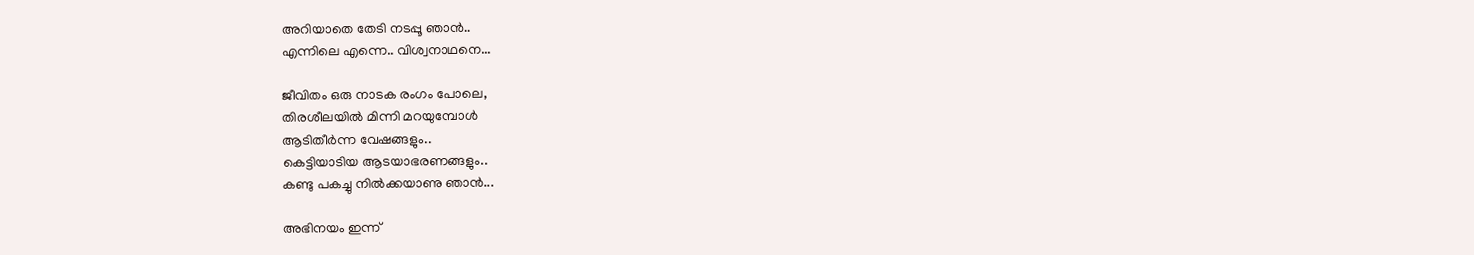അറിയാതെ തേടി നടപ്പൂ ഞാൻ..
എന്നിലെ എന്നെ.. വിശ്വനാഥനെ...

ജീവിതം ഒരു നാടക രംഗം പോലെ,
തിരശീലയിൽ മിന്നി മറയുമ്പോൾ
ആടിതീർന്ന വേഷങ്ങളും..
കെട്ടിയാടിയ ആടയാഭരണങ്ങളും..
കണ്ടു പകച്ചു നിൽക്കയാണു ഞാൻ...

അഭിനയം ഇന്ന്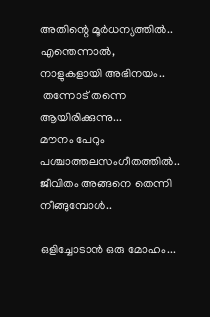അതിന്റെ മൂർധന്യത്തിൽ..
എന്തെന്നാൽ, നാളുകളായി അഭിനയം..
 തന്നോട് തന്നെ ആയിരിക്കുന്നു...
മൗനം പേറും പശ്ചാത്തലസംഗീതത്തിൽ..
ജീവിതം അങ്ങനെ തെന്നി നീങ്ങുമ്പോൾ..

ഒളിച്ചോടാൻ ഒരു മോഹം...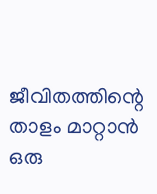ജീവിതത്തിന്റെ താളം മാറ്റാൻ ഒരു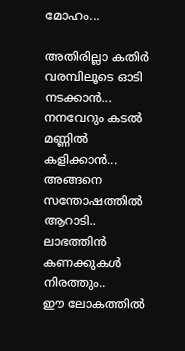മോഹം...

അതിരില്ലാ കതിർ വരമ്പിലൂടെ ഓടി നടക്കാൻ...
നനവേറും കടൽ മണ്ണിൽ കളിക്കാൻ...
അങ്ങനെ സന്തോഷത്തിൽ ആറാടി..
ലാഭത്തിൻ കണക്കുകൾ നിരത്തും..
ഈ ലോകത്തിൽ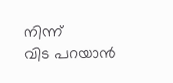നിന്ന്
വിട പറയാൻ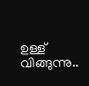ഉള്ള് വിങ്ങുന്നു..